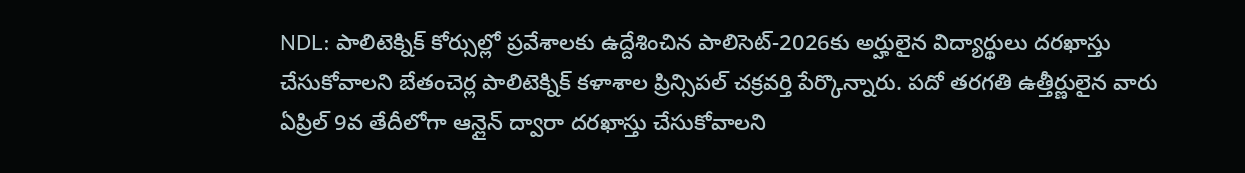NDL: పాలిటెక్నిక్ కోర్సుల్లో ప్రవేశాలకు ఉద్దేశించిన పాలిసెట్-2026కు అర్హులైన విద్యార్థులు దరఖాస్తు చేసుకోవాలని బేతంచెర్ల పాలిటెక్నిక్ కళాశాల ప్రిన్సిపల్ చక్రవర్తి పేర్కొన్నారు. పదో తరగతి ఉత్తీర్ణులైన వారు ఏప్రిల్ 9వ తేదీలోగా ఆన్లైన్ ద్వారా దరఖాస్తు చేసుకోవాలని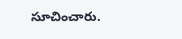సూచించారు.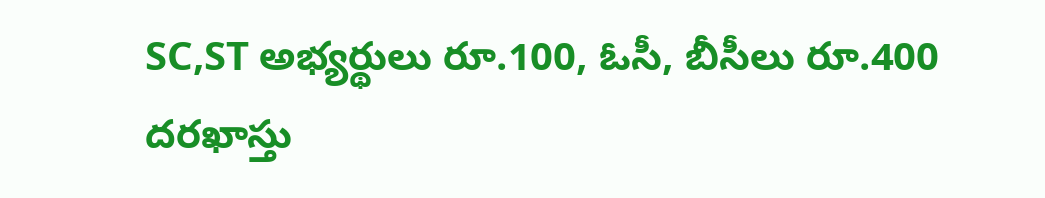SC,ST అభ్యర్థులు రూ.100, ఓసీ, బీసీలు రూ.400 దరఖాస్తు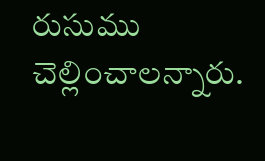రుసుము చెల్లించాలన్నారు.